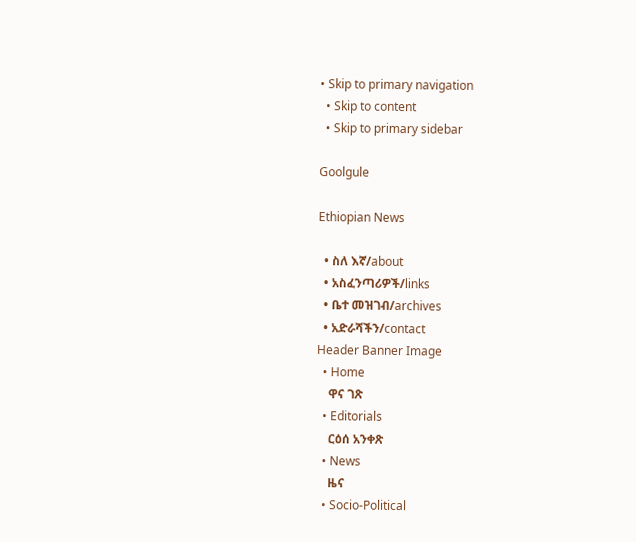• Skip to primary navigation
  • Skip to content
  • Skip to primary sidebar

Goolgule

Ethiopian News

  • ስለ እኛ/about
  • አስፈንጣሪዎች/links
  • ቤተ መዝገብ/archives
  • አድራሻችን/contact
Header Banner Image
  • Home
    ዋና ገጽ
  • Editorials
    ርዕሰ አንቀጽ
  • News
    ዜና
  • Socio-Political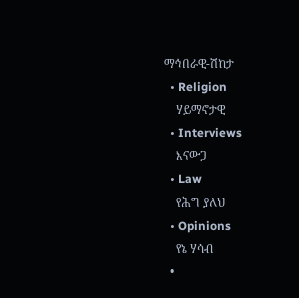ማኅበራዊ-ሽከታ
  • Religion
    ሃይማኖታዊ
  • Interviews
    እናውጋ
  • Law
    የሕግ ያለህ
  • Opinions
    የኔ ሃሳብ
  •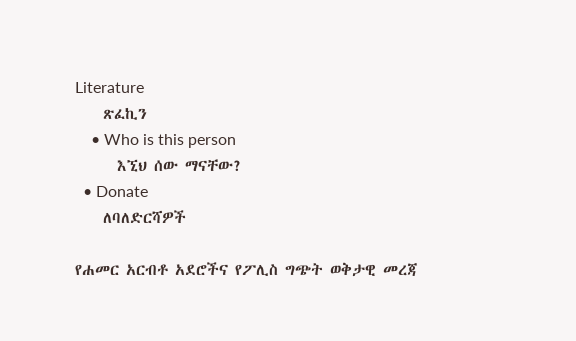Literature
    ጽፈኪን
    • Who is this person
      እኚህ ሰው ማናቸው?
  • Donate
    ለባለድርሻዎች

የሐመር አርብቶ አደሮችና የፖሊስ ግጭት ወቅታዊ መረጃ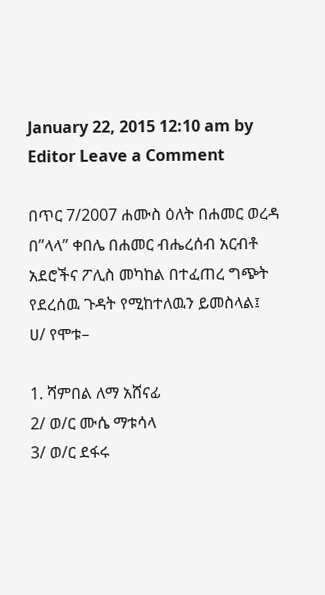January 22, 2015 12:10 am by Editor Leave a Comment

በጥር 7/2007 ሐሙስ ዕለት በሐመር ወረዳ በ”ላላ” ቀበሌ በሐመር ብሔረሰብ አርብቶ አደሮችና ፖሊስ መካከል በተፈጠረ ግጭት የደረሰዉ ጉዳት የሚከተለዉን ይመስላል፤
ሀ/ የሞቱ–

1. ሻምበል ለማ አሸናፊ
2/ ወ/ር ሙሴ ማቱሳላ
3/ ወ/ር ደፋሩ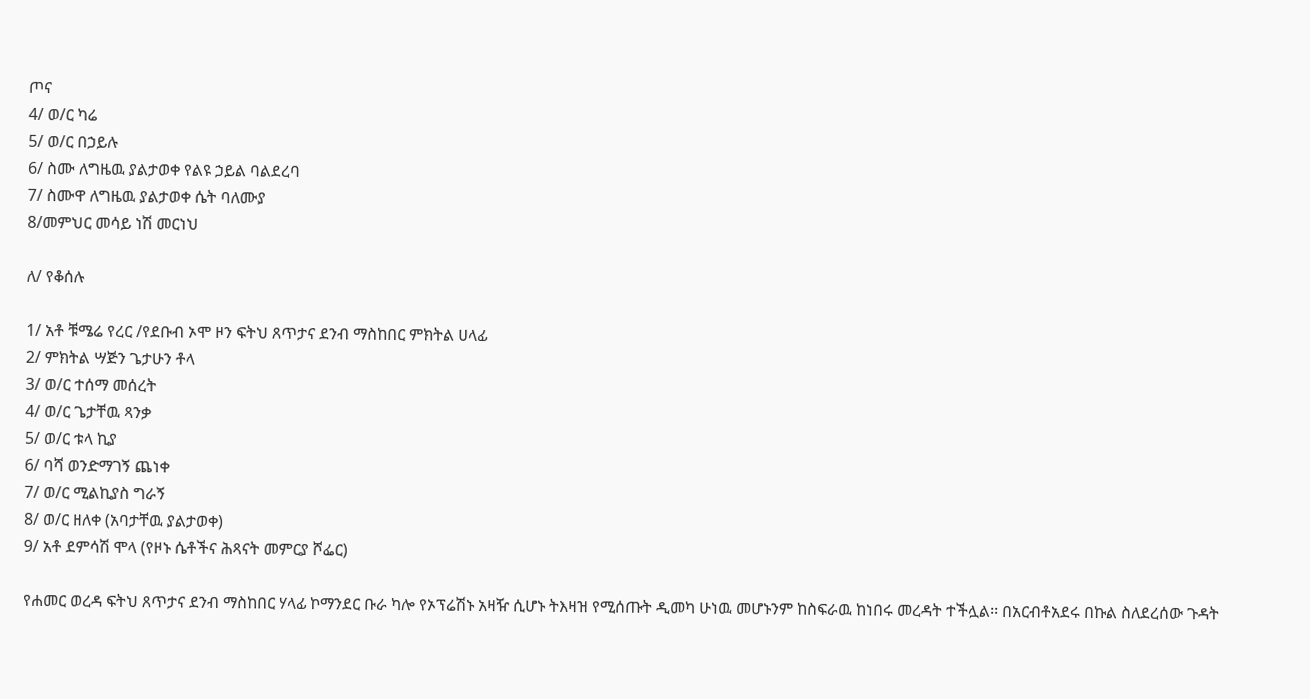ጦና
4/ ወ/ር ካሬ
5/ ወ/ር በኃይሉ
6/ ስሙ ለግዜዉ ያልታወቀ የልዩ ኃይል ባልደረባ
7/ ስሙዋ ለግዜዉ ያልታወቀ ሴት ባለሙያ
8/መምህር መሳይ ነሽ መርነህ

ለ/ የቆሰሉ

1/ አቶ ቹሜሬ የረር /የደቡብ ኦሞ ዞን ፍትህ ጸጥታና ደንብ ማስከበር ምክትል ሀላፊ
2/ ምክትል ሣጅን ጌታሁን ቶላ
3/ ወ/ር ተሰማ መሰረት
4/ ወ/ር ጌታቸዉ ጻንቃ
5/ ወ/ር ቱላ ኪያ
6/ ባሻ ወንድማገኝ ጨነቀ
7/ ወ/ር ሚልኪያስ ግራኝ
8/ ወ/ር ዘለቀ (አባታቸዉ ያልታወቀ)
9/ አቶ ደምሳሽ ሞላ (የዞኑ ሴቶችና ሕጻናት መምርያ ሾፌር)

የሐመር ወረዳ ፍትህ ጸጥታና ደንብ ማስከበር ሃላፊ ኮማንደር ቡራ ካሎ የኦፕሬሽኑ አዛዥ ሲሆኑ ትእዛዝ የሚሰጡት ዲመካ ሁነዉ መሆኑንም ከስፍራዉ ከነበሩ መረዳት ተችሏል፡፡ በአርብቶአደሩ በኩል ስለደረሰው ጉዳት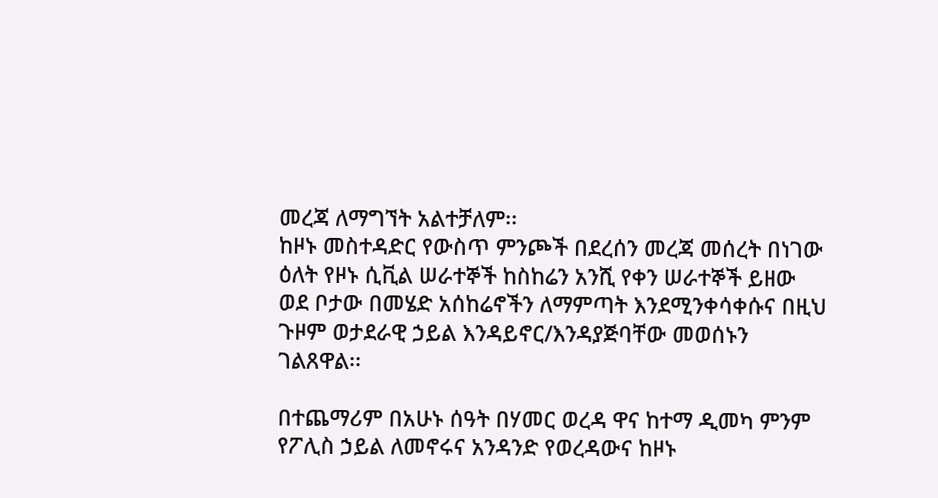መረጃ ለማግኘት አልተቻለም፡፡
ከዞኑ መስተዳድር የውስጥ ምንጮች በደረሰን መረጃ መሰረት በነገው ዕለት የዞኑ ሲቪል ሠራተኞች ከስከሬን አንሺ የቀን ሠራተኞች ይዘው ወደ ቦታው በመሄድ አሰከሬኖችን ለማምጣት እንደሚንቀሳቀሱና በዚህ ጉዞም ወታደራዊ ኃይል እንዳይኖር/እንዳያጅባቸው መወሰኑን ገልጸዋል፡፡

በተጨማሪም በአሁኑ ሰዓት በሃመር ወረዳ ዋና ከተማ ዲመካ ምንም የፖሊስ ኃይል ለመኖሩና አንዳንድ የወረዳውና ከዞኑ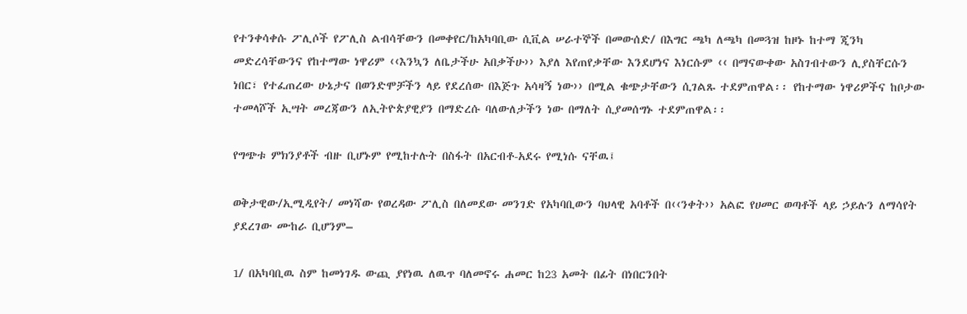የተንቀሳቀሱ ፖሊሶች የፖሊስ ልብሳቸውን በመቀየር/ከአካባቢው ሲቪል ሠራተኞች በመውሰድ/ በእግር ጫካ ለጫካ በመጓዝ ከዞኑ ከተማ ጂንካ መድረሳቸውንና የከተማው ነዋሪም ‹‹እንኳን ለቤታችሁ አበቃችሁ›› እያለ እየጠየቃቸው እንደሆነና እነርሱም ‹‹ በማናውቀው አስገብተውን ሊያስቸርሱን ነበር፣ የተፈጠረው ሁኔታና በወንድሞቻችን ላይ የደረሰው በእጅጉ አሳዛኝ ነው›› በሚል ቁጭታቸውን ሲገልጹ ተደምጠዋል፡፡ የከተማው ነዋሪዎችና ከቦታው ተመላሾች ኢሣት መረጃውን ለኢትዮጵያዊያን በማድረሱ ባለውለታችን ነው በማለት ሲያመሰግኑ ተደምጠዋል፡፡

የግጭቱ ምክንያቶች ብዙ ቢሆኑም የሚከተሉት በስፋት በአርብቶ-አደሩ የሚነሱ ናቸዉ፤

ወቅታዊው/ኢሚዲየት/ መነሻው የወረዳው ፖሊስ በለመደው መንገድ የአካባቢውን ባህላዊ አባቶች በ‹‹ንቀት›› አልፎ የሀመር ወጣቶች ላይ ኃይሉን ለማሳየት ያደረገው ሙከራ ቢሆንም–

1/ በአካባቢዉ ስም ከመነገዱ ውጪ ያየነዉ ለዉጥ ባለመኖሩ ሐመር ከ23 አመት በፊት በነበርንበት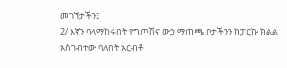መገኘታችን፤
2/ እኛን ባላማከሩበት የግጦሽና ውኃ ማጠጫ ቦታችንን ከፓርኩ ክልል አስገብተው ባለበት አርብቶ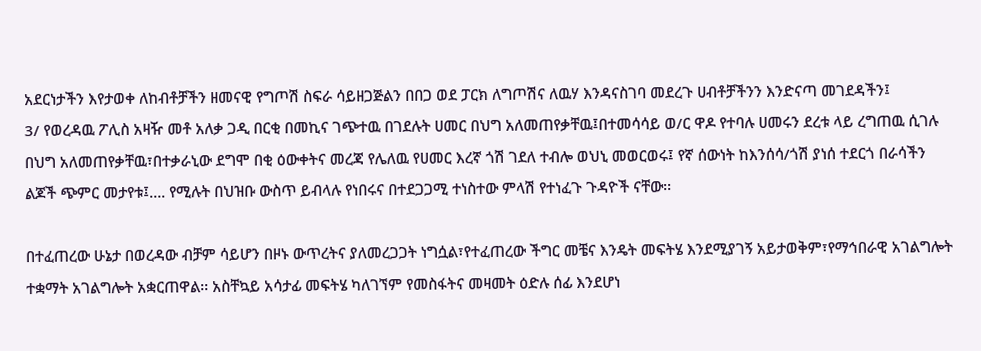አደርነታችን እየታወቀ ለከብቶቻችን ዘመናዊ የግጦሽ ስፍራ ሳይዘጋጅልን በበጋ ወደ ፓርክ ለግጦሽና ለዉሃ እንዳናስገባ መደረጉ ሀብቶቻችንን እንድናጣ መገደዳችን፤
3/ የወረዳዉ ፖሊስ አዛዥ መቶ አለቃ ጋዲ በርቂ በመኪና ገጭተዉ በገደሉት ሀመር በህግ አለመጠየቃቸዉ፤በተመሳሳይ ወ/ር ዋዶ የተባሉ ሀመሩን ደረቱ ላይ ረግጠዉ ሲገሉ በህግ አለመጠየቃቸዉ፣በተቃራኒው ደግሞ በቂ ዕውቀትና መረጃ የሌለዉ የሀመር እረኛ ጎሽ ገደለ ተብሎ ወህኒ መወርወሩ፤ የኛ ሰውነት ከእንሰሳ/ጎሽ ያነሰ ተደርጎ በራሳችን ልጆች ጭምር መታየቱ፤…. የሚሉት በህዝቡ ውስጥ ይብላሉ የነበሩና በተደጋጋሚ ተነስተው ምላሽ የተነፈጉ ጉዳዮች ናቸው፡፡

በተፈጠረው ሁኔታ በወረዳው ብቻም ሳይሆን በዞኑ ውጥረትና ያለመረጋጋት ነግሷል፣የተፈጠረው ችግር መቼና እንዴት መፍትሄ እንደሚያገኝ አይታወቅም፣የማኅበራዊ አገልግሎት ተቋማት አገልግሎት አቋርጠዋል፡፡ አስቸኳይ አሳታፊ መፍትሄ ካለገኘም የመስፋትና መዛመት ዕድሉ ሰፊ እንደሆነ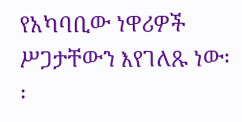የአካባቢው ነዋሪዎች ሥጋታቸውን እየገለጹ ነው፡፡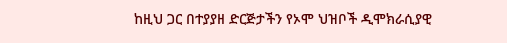ከዚህ ጋር በተያያዘ ድርጅታችን የኦሞ ህዝቦች ዲሞክራሲያዊ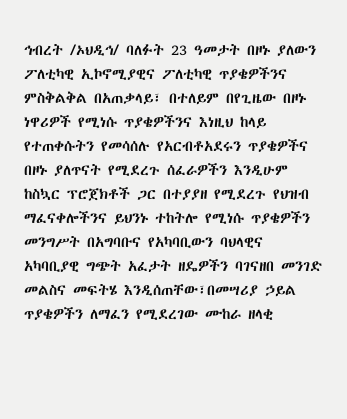ኅብረት /ኦህዲኅ/ ባለፉት 23 ዓመታት በዞኑ ያለውን ፖለቲካዊ ኢኮኖሚያዊና ፖለቲካዊ ጥያቄዎችንና ምስቅልቅል በአጠቃላይ፣ በተለይም በየጊዜው በዞኑ ነዋሪዎች የሚነሱ ጥያቄዎችንና እነዚህ ከላይ የተጠቀሱትን የመሳሰሉ የአርብቶአደሩን ጥያቄዎችና በዞኑ ያለጥናት የሚደረጉ ሰፈራዎችን እንዲሁም ከስኳር ፕሮጀክቶች ጋር በተያያዘ የሚደረጉ የህዝብ ማፈናቀሎችንና ይህንኑ ተከትሎ የሚነሱ ጥያቄዎችን መንግሥት በአግባቡና የአካባቢውን ባህላዊና አካባቢያዊ ግጭት አፈታት ዘዴዎችን ባገናዘበ መንገድ መልስና መፍትሄ እንዲሰጠቸው፣በመሣሪያ ኃይል ጥያቄዎችን ለማፈን የሚደረገው ሙከራ ዘላቂ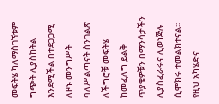መፍትሄ ካለማስገኘቱም ግጭት ሊያስከትል እንደሚችል በተደጋጋሚ ለዞኑ መንግሥት ባለሥልጣናት ስንገልጽ ለችግሮቹ መፍትሄ ከመፈለግ ይልቅ ጥያቄዎቹን በማንሳታችን ሊያስፈራሩና ሊወነጅሉ ሲሞክሩ ተመልክተናል፡፡ የዚህ አካሄድና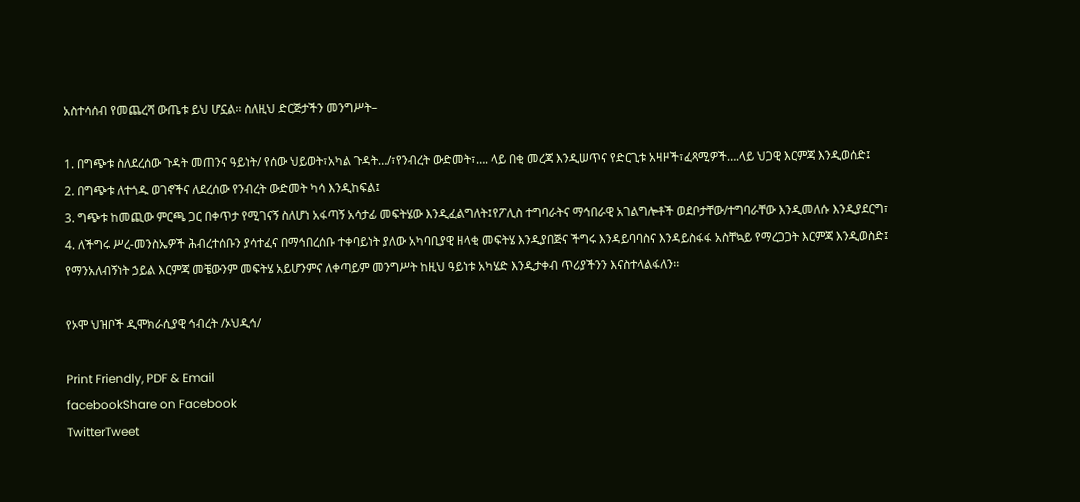አስተሳሰብ የመጨረሻ ውጤቱ ይህ ሆኗል፡፡ ስለዚህ ድርጅታችን መንግሥት–

1. በግጭቱ ስለደረሰው ጉዳት መጠንና ዓይነት/ የሰው ህይወት፣አካል ጉዳት…/፣የንብረት ውድመት፣…. ላይ በቂ መረጃ እንዲሠጥና የድርጊቱ አዛዞች፣ፈጻሚዎች….ላይ ህጋዊ እርምጃ እንዲወሰድ፤
2. በግጭቱ ለተጎዱ ወገኖችና ለደረሰው የንብረት ውድመት ካሳ እንዲከፍል፤
3. ግጭቱ ከመጪው ምርጫ ጋር በቀጥታ የሚገናኝ ስለሆነ አፋጣኝ አሳታፊ መፍትሄው እንዲፈልግለት፤የፖሊስ ተግባራትና ማኅበራዊ አገልግሎቶች ወደቦታቸው/ተግባራቸው እንዲመለሱ እንዲያደርግ፣
4. ለችግሩ ሥረ-መንስኤዎች ሕብረተሰቡን ያሳተፈና በማኅበረሰቡ ተቀባይነት ያለው አካባቢያዊ ዘላቂ መፍትሄ እንዲያበጅና ችግሩ እንዳይባባስና እንዳይስፋፋ አስቸኳይ የማረጋጋት እርምጃ እንዲወስድ፤
የማንአለብኝነት ኃይል እርምጃ መቼውንም መፍትሄ አይሆንምና ለቀጣይም መንግሥት ከዚህ ዓይነቱ አካሄድ እንዲታቀብ ጥሪያችንን እናስተላልፋለን፡፡

የኦሞ ህዝቦች ዲሞክራሲያዊ ኅብረት /ኦህዲኅ/

Print Friendly, PDF & Email
facebookShare on Facebook
TwitterTweet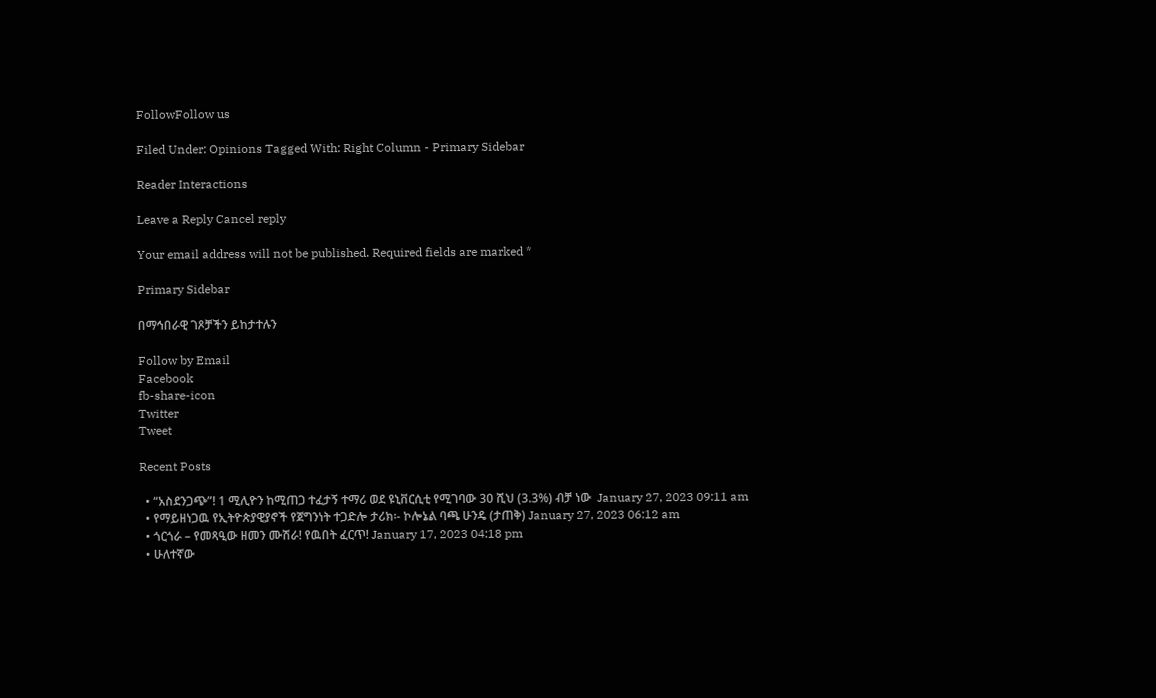FollowFollow us

Filed Under: Opinions Tagged With: Right Column - Primary Sidebar

Reader Interactions

Leave a Reply Cancel reply

Your email address will not be published. Required fields are marked *

Primary Sidebar

በማኅበራዊ ገጾቻችን ይከታተሉን

Follow by Email
Facebook
fb-share-icon
Twitter
Tweet

Recent Posts

  • “አስደንጋጭ”! 1 ሚሊዮን ከሚጠጋ ተፈታኝ ተማሪ ወደ ዩኒቨርሲቲ የሚገባው 30 ሺህ (3.3%) ብቻ ነው  January 27, 2023 09:11 am
  • የማይዘነጋዉ የኢትዮጵያዊያኖች የጀግንነት ተጋድሎ ታሪክ፡- ኮሎኔል ባጫ ሁንዴ (ታጠቅ) January 27, 2023 06:12 am
  • ጎርጎራ – የመጻዒው ዘመን ሙሽራ! የዉበት ፈርጥ! January 17, 2023 04:18 pm
  • ሁለተኛው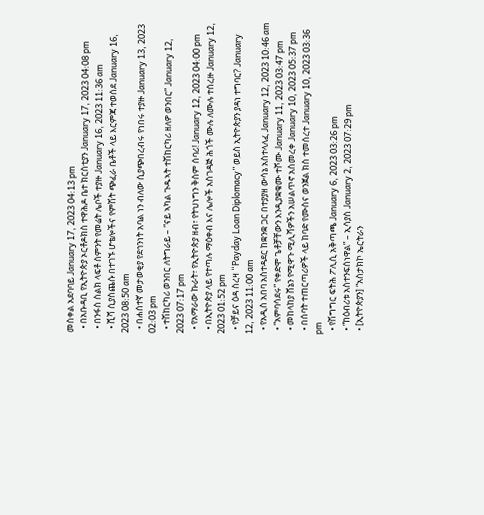መስቀል አደባባይ January 17, 2023 04:13 pm
  • በአቡዳቢ የኢትዮጵያ ኦርቶዶክስ ተዋሕዶ ቤተ ክርስቲያን January 17, 2023 04:08 pm
  • በንፋስ ስልክ ላፍቶ ስምንት የመሬት ሌቦች ተያዙ January 16, 2023 11:36 am
  • ሺሻ ሲያስጨሱ በተገኙ ሆቴሎችና የምሽት ጭፈራ ቤቶች ላይ እርምጃ ተወሰደ January 16, 2023 08:50 am
  • በሐሰተኛ መታወቂያ የደኅንነት አባል ነን ብለው ሲያጭበረብሩ የነበሩ ተያዙ January 13, 2023 02:03 pm
  • ተሽከርካሪ ወንበር ለትግራይ – “ናይ ኣካል ጉዱኣት ተሽከርካሪ ዘለዎ ወንበር” January 12, 2023 07:17 pm
  • የአማራው ኩራት፣ የኢትዮጵያ ዘብ፣ የትህነግን ቅስም ሰባሪ! January 12, 2023 04:00 pm
  • በኢትዮጵያ ላይ የተጣሉ ማዕቀብ እና ሌሎች አስገዳጅ ሕጎች ሙሉ ለሙሉ ተሰረዙ January 12, 2023 01:52 pm
  • የቻይና ዕዳ ስረዛ “Payday Loan Diplomacy” ወይስ ኢትዮጵያን ያዳነ ተግባር? January 12, 2023 11:00 am
  • የአዲስ አበባ አስተዳደር ከቋንቋ ጋር በተያያዘ ውሳኔ አስተላለፈ January 12, 2023 10:46 am
  • “አምባሳደሩ” የቀድሞ ጌቶቻቸውን እንዲያቋቁሙ ተሾሙ January 11, 2023 03:47 pm
  • መከላከያ ሸኔን የሚዋጉ ሚሊሻዎችን አሠልጥኖ አስመረቀ January 10, 2023 05:37 pm
  • በሰባት ተጠርጣሪዎች ላይ ከባድ የሙስና ወንጀል ክስ ተመሰረተ January 10, 2023 03:36 pm
  • የሽግግር ፍትሕ ፖሊሲ አቅጣጫ January 6, 2023 03:26 pm
  • “ከዕብሪቱ አስተንፍሰነዋል” – ኢሳያስ January 2, 2023 07:29 pm
  • [ኢትዮጵያን] “አስታክኮ ኤርትራን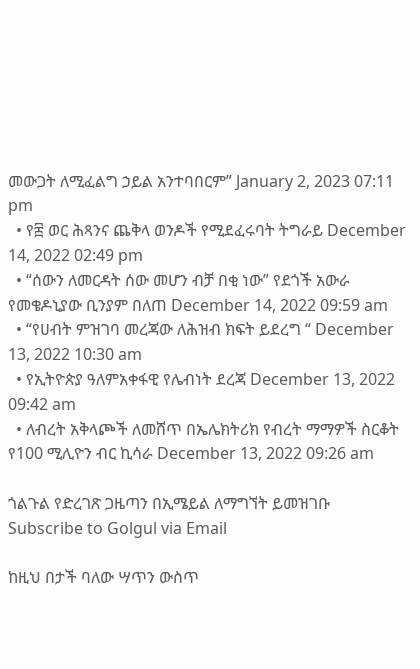መውጋት ለሚፈልግ ኃይል አንተባበርም” January 2, 2023 07:11 pm
  • የ፰ ወር ሕጻንና ጨቅላ ወንዶች የሚደፈሩባት ትግራይ December 14, 2022 02:49 pm
  • “ሰውን ለመርዳት ሰው መሆን ብቻ በቂ ነው” የደጎች አውራ የመቄዶኒያው ቢንያም በለጠ December 14, 2022 09:59 am
  • “የሀብት ምዝገባ መረጃው ለሕዝብ ክፍት ይደረግ “ December 13, 2022 10:30 am
  • የኢትዮጵያ ዓለምአቀፋዊ የሌብነት ደረጃ December 13, 2022 09:42 am
  • ለብረት አቅላጮች ለመሸጥ በኤሌክትሪክ የብረት ማማዎች ስርቆት የ100 ሚሊዮን ብር ኪሳራ December 13, 2022 09:26 am

ጎልጉል የድረገጽ ጋዜጣን በኢሜይል ለማግኘት ይመዝገቡ Subscribe to Golgul via Email

ከዚህ በታች ባለው ሣጥን ውስጥ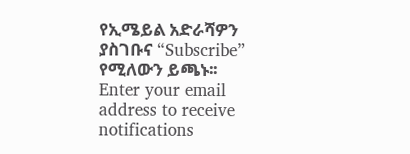የኢሜይል አድራሻዎን ያስገቡና “Subscribe” የሚለውን ይጫኑ፡፡
Enter your email address to receive notifications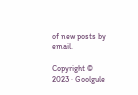of new posts by email.

Copyright © 2023 · Goolgule